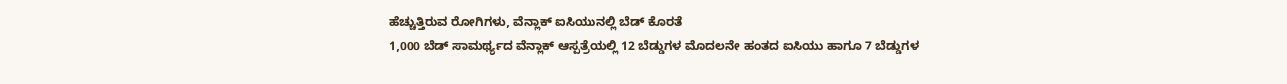ಹೆಚ್ಚುತ್ತಿರುವ ರೋಗಿಗಳು, ವೆನ್ಲಾಕ್ ಐಸಿಯುನಲ್ಲಿ ಬೆಡ್ ಕೊರತೆ
1,000 ಬೆಡ್ ಸಾಮರ್ಥ್ಯದ ವೆನ್ಲಾಕ್ ಆಸ್ಪತ್ರೆಯಲ್ಲಿ 12 ಬೆಡ್ಡುಗಳ ಮೊದಲನೇ ಹಂತದ ಐಸಿಯು ಹಾಗೂ 7 ಬೆಡ್ಡುಗಳ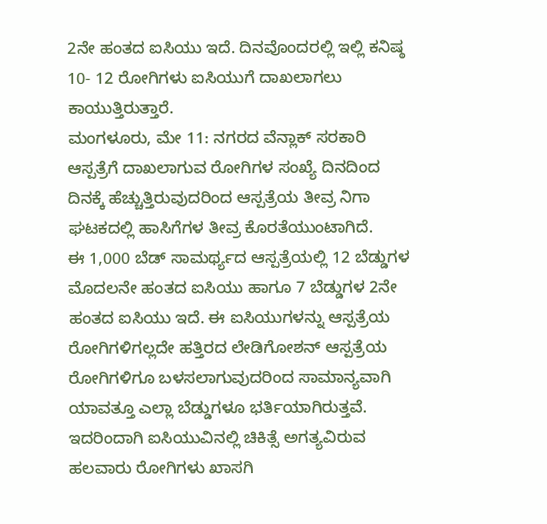2ನೇ ಹಂತದ ಐಸಿಯು ಇದೆ. ದಿನವೊಂದರಲ್ಲಿ ಇಲ್ಲಿ ಕನಿಷ್ಠ 10- 12 ರೋಗಿಗಳು ಐಸಿಯುಗೆ ದಾಖಲಾಗಲು ಕಾಯುತ್ತಿರುತ್ತಾರೆ.
ಮಂಗಳೂರು, ಮೇ 11: ನಗರದ ವೆನ್ಲಾಕ್ ಸರಕಾರಿ ಆಸ್ಪತ್ರೆಗೆ ದಾಖಲಾಗುವ ರೋಗಿಗಳ ಸಂಖ್ಯೆ ದಿನದಿಂದ ದಿನಕ್ಕೆ ಹೆಚ್ಚುತ್ತಿರುವುದರಿಂದ ಆಸ್ಪತ್ರೆಯ ತೀವ್ರ ನಿಗಾ ಘಟಕದಲ್ಲಿ ಹಾಸಿಗೆಗಳ ತೀವ್ರ ಕೊರತೆಯುಂಟಾಗಿದೆ.
ಈ 1,000 ಬೆಡ್ ಸಾಮರ್ಥ್ಯದ ಆಸ್ಪತ್ರೆಯಲ್ಲಿ 12 ಬೆಡ್ಡುಗಳ ಮೊದಲನೇ ಹಂತದ ಐಸಿಯು ಹಾಗೂ 7 ಬೆಡ್ಡುಗಳ 2ನೇ ಹಂತದ ಐಸಿಯು ಇದೆ. ಈ ಐಸಿಯುಗಳನ್ನು ಆಸ್ಪತ್ರೆಯ ರೋಗಿಗಳಿಗಲ್ಲದೇ ಹತ್ತಿರದ ಲೇಡಿಗೋಶನ್ ಆಸ್ಪತ್ರೆಯ ರೋಗಿಗಳಿಗೂ ಬಳಸಲಾಗುವುದರಿಂದ ಸಾಮಾನ್ಯವಾಗಿ ಯಾವತ್ತೂ ಎಲ್ಲಾ ಬೆಡ್ಡುಗಳೂ ಭರ್ತಿಯಾಗಿರುತ್ತವೆ. ಇದರಿಂದಾಗಿ ಐಸಿಯುವಿನಲ್ಲಿ ಚಿಕಿತ್ಸೆ ಅಗತ್ಯವಿರುವ ಹಲವಾರು ರೋಗಿಗಳು ಖಾಸಗಿ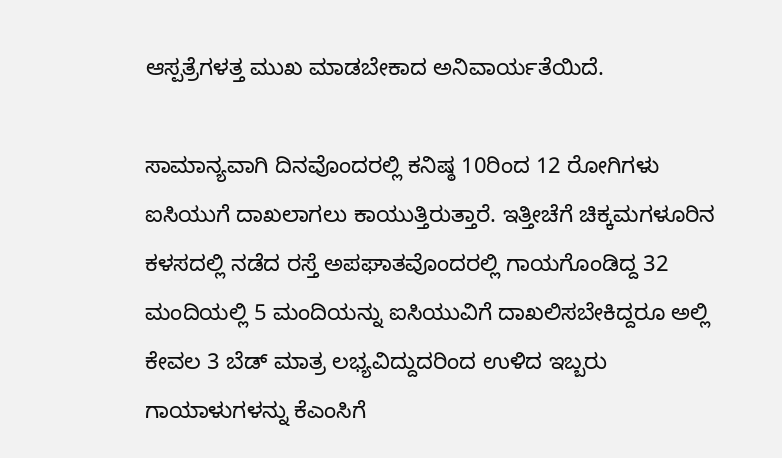ಆಸ್ಪತ್ರೆಗಳತ್ತ ಮುಖ ಮಾಡಬೇಕಾದ ಅನಿವಾರ್ಯತೆಯಿದೆ.

ಸಾಮಾನ್ಯವಾಗಿ ದಿನವೊಂದರಲ್ಲಿ ಕನಿಷ್ಠ 10ರಿಂದ 12 ರೋಗಿಗಳು ಐಸಿಯುಗೆ ದಾಖಲಾಗಲು ಕಾಯುತ್ತಿರುತ್ತಾರೆ. ಇತ್ತೀಚೆಗೆ ಚಿಕ್ಕಮಗಳೂರಿನ ಕಳಸದಲ್ಲಿ ನಡೆದ ರಸ್ತೆ ಅಪಘಾತವೊಂದರಲ್ಲಿ ಗಾಯಗೊಂಡಿದ್ದ 32 ಮಂದಿಯಲ್ಲಿ 5 ಮಂದಿಯನ್ನು ಐಸಿಯುವಿಗೆ ದಾಖಲಿಸಬೇಕಿದ್ದರೂ ಅಲ್ಲಿ ಕೇವಲ 3 ಬೆಡ್ ಮಾತ್ರ ಲಭ್ಯವಿದ್ದುದರಿಂದ ಉಳಿದ ಇಬ್ಬರು ಗಾಯಾಳುಗಳನ್ನು ಕೆಎಂಸಿಗೆ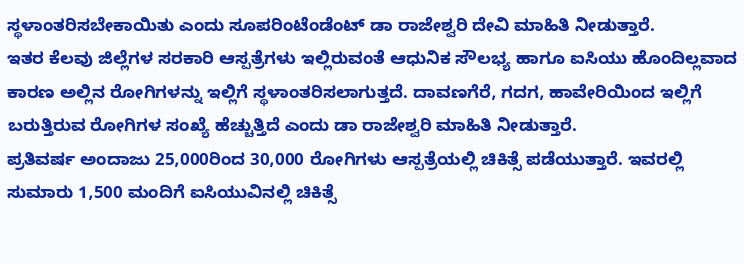ಸ್ಥಳಾಂತರಿಸಬೇಕಾಯಿತು ಎಂದು ಸೂಪರಿಂಟೆಂಡೆಂಟ್ ಡಾ ರಾಜೇಶ್ವರಿ ದೇವಿ ಮಾಹಿತಿ ನೀಡುತ್ತಾರೆ.
ಇತರ ಕೆಲವು ಜಿಲ್ಲೆಗಳ ಸರಕಾರಿ ಆಸ್ಪತ್ರೆಗಳು ಇಲ್ಲಿರುವಂತೆ ಆಧುನಿಕ ಸೌಲಭ್ಯ ಹಾಗೂ ಐಸಿಯು ಹೊಂದಿಲ್ಲವಾದ ಕಾರಣ ಅಲ್ಲಿನ ರೋಗಿಗಳನ್ನು ಇಲ್ಲಿಗೆ ಸ್ಥಳಾಂತರಿಸಲಾಗುತ್ತದೆ. ದಾವಣಗೆರೆ, ಗದಗ, ಹಾವೇರಿಯಿಂದ ಇಲ್ಲಿಗೆ ಬರುತ್ತಿರುವ ರೋಗಿಗಳ ಸಂಖ್ಯೆ ಹೆಚ್ಚುತ್ತಿದೆ ಎಂದು ಡಾ ರಾಜೇಶ್ವರಿ ಮಾಹಿತಿ ನೀಡುತ್ತಾರೆ.
ಪ್ರತಿವರ್ಷ ಅಂದಾಜು 25,000ರಿಂದ 30,000 ರೋಗಿಗಳು ಆಸ್ಪತ್ರೆಯಲ್ಲಿ ಚಿಕಿತ್ಸೆ ಪಡೆಯುತ್ತಾರೆ. ಇವರಲ್ಲಿ ಸುಮಾರು 1,500 ಮಂದಿಗೆ ಐಸಿಯುವಿನಲ್ಲಿ ಚಿಕಿತ್ಸೆ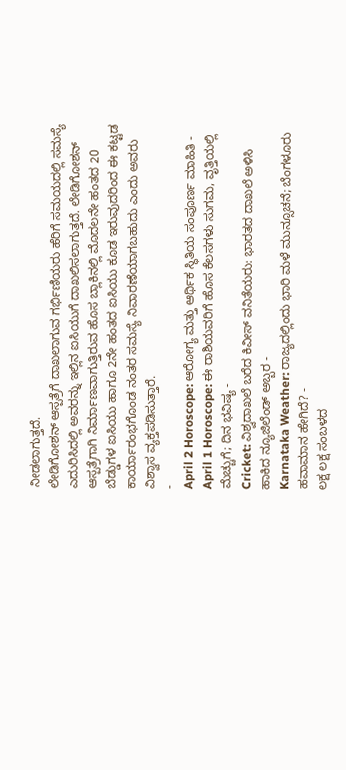ನೀಡಲಾಗುತ್ತದೆ.
ಲೇಡಿಗೋಶನ್ ಆಸ್ಪತ್ರೆಗೆ ದಾಖಲಾಗುವ ಗರ್ಭಿಣಿಯರು ಹೆರಿಗೆ ಸಮಯದಲ್ಲಿ ಸಮಸ್ಯೆ ಎದುರಿಸಿದಲ್ಲಿ ಅವರನ್ನು ಇಲ್ಲಿನ ಐಸಿಯುಗೆ ದಾಖಲಿಸಲಾಗುತ್ತದೆ. ಲೇಡಿಗೋಶನ್ ಆಸ್ಪತ್ರೆಗಾಗಿ ನಿರ್ಮಾಣವಾಗುತ್ತಿರುವ ಹೊಸ ಬ್ಲಾಕಿನಲ್ಲಿ ಮೊದಲನೇ ಹಂತದ 20 ಬೆಡ್ಡುಗಳ ಐಸಿಯು ಹಾಗೂ 2ನೇ ಹಂತದ ಐಸಿಯು ಕೂಡ ಇರುವುದರಿಂದ ಈ ಕಟ್ಟಡ ಕಾರ್ಯಾರಂಭಗೊಂಡ ನಂತರ ಸಮಸ್ಯೆ ನಿವಾರಣೆಯಾಗಬಹುದು ಎಂದು ಅವರು ವಿಶ್ವಾಸ ವ್ಯಕ್ತಪಡಿಸುತ್ತಾರೆ.
-
April 2 Horoscope: ಆರೋಗ್ಯ ಮತ್ತು ಆರ್ಥಿಕ ಸ್ಥಿತಿಯ ಸಂಪೂರ್ಣ ಮಾಹಿತಿ -
April 1 Horoscope: ಈ ರಾಶಿಯವರಿಗೆ ಹೊಸ ಕೆಲಸಗಳು ಸುಗಮ, ವೃತ್ತಿಯಲ್ಲಿ ಮೆಚ್ಚುಗೆ; ದಿನ ಭವಿಷ್ಯ -
Cricket: ವಿಶ್ವದಾಖಲೆ ಬರೆದ ಕಿವೀಸ್ ವನಿತೆಯರು: ಭಾರತದ ದಾಖಲೆ ಅಳಿಸಿ ಹಾಕಿದ ನ್ಯೂಜಿಲೆಂಡ್ ಅಬ್ಬರ -
Karnataka Weather: ರಾಜ್ಯದಲ್ಲಿಂದು ಭಾರಿ ಮಳೆ ಮುನ್ಸೂಚನೆ; ಬೆಂಗಳೂರು ಹವಾಮಾನ ಹೇಗಿದೆ? -
ಲಕ್ಷ ಲಕ್ಷ ಸಂಬಳದ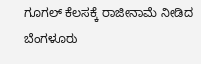ಗೂಗಲ್ ಕೆಲಸಕ್ಕೆ ರಾಜೀನಾಮೆ ನೀಡಿದ ಬೆಂಗಳೂರು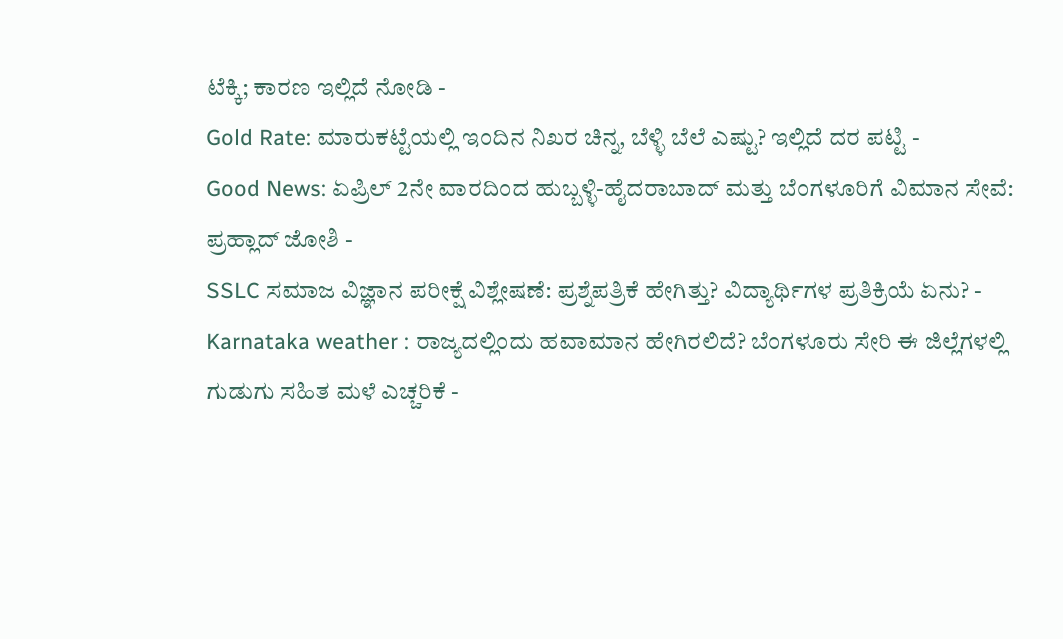ಟೆಕ್ಕಿ; ಕಾರಣ ಇಲ್ಲಿದೆ ನೋಡಿ -
Gold Rate: ಮಾರುಕಟ್ಟೆಯಲ್ಲಿ ಇಂದಿನ ನಿಖರ ಚಿನ್ನ, ಬೆಳ್ಳಿ ಬೆಲೆ ಎಷ್ಟು? ಇಲ್ಲಿದೆ ದರ ಪಟ್ಟಿ -
Good News: ಏಪ್ರಿಲ್ 2ನೇ ವಾರದಿಂದ ಹುಬ್ಬಳ್ಳಿ-ಹೈದರಾಬಾದ್ ಮತ್ತು ಬೆಂಗಳೂರಿಗೆ ವಿಮಾನ ಸೇವೆ: ಪ್ರಹ್ಲಾದ್ ಜೋಶಿ -
SSLC ಸಮಾಜ ವಿಜ್ಞಾನ ಪರೀಕ್ಷೆ ವಿಶ್ಲೇಷಣೆ: ಪ್ರಶ್ನೆಪತ್ರಿಕೆ ಹೇಗಿತ್ತು? ವಿದ್ಯಾರ್ಥಿಗಳ ಪ್ರತಿಕ್ರಿಯೆ ಏನು? -
Karnataka weather : ರಾಜ್ಯದಲ್ಲಿಂದು ಹವಾಮಾನ ಹೇಗಿರಲಿದೆ? ಬೆಂಗಳೂರು ಸೇರಿ ಈ ಜಿಲ್ಲೆಗಳಲ್ಲಿ ಗುಡುಗು ಸಹಿತ ಮಳೆ ಎಚ್ಚರಿಕೆ -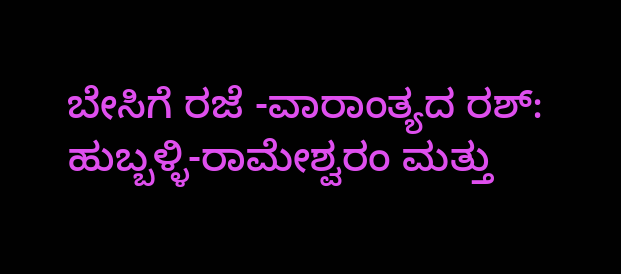ಬೇಸಿಗೆ ರಜೆ -ವಾರಾಂತ್ಯದ ರಶ್: ಹುಬ್ಬಳ್ಳಿ-ರಾಮೇಶ್ವರಂ ಮತ್ತು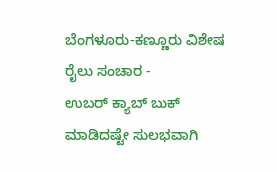ಬೆಂಗಳೂರು-ಕಣ್ಣೂರು ವಿಶೇಷ ರೈಲು ಸಂಚಾರ -
ಉಬರ್ ಕ್ಯಾಬ್ ಬುಕ್ ಮಾಡಿದಷ್ಟೇ ಸುಲಭವಾಗಿ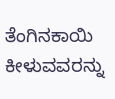ತೆಂಗಿನಕಾಯಿ ಕೀಳುವವರನ್ನು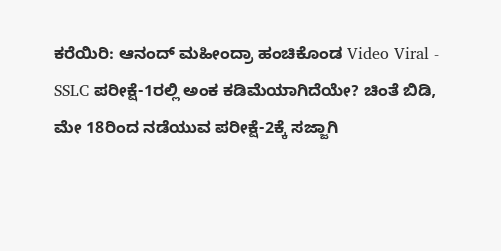ಕರೆಯಿರಿ: ಆನಂದ್ ಮಹೀಂದ್ರಾ ಹಂಚಿಕೊಂಡ Video Viral -
SSLC ಪರೀಕ್ಷೆ-1ರಲ್ಲಿ ಅಂಕ ಕಡಿಮೆಯಾಗಿದೆಯೇ? ಚಿಂತೆ ಬಿಡಿ, ಮೇ 18ರಿಂದ ನಡೆಯುವ ಪರೀಕ್ಷೆ-2ಕ್ಕೆ ಸಜ್ಜಾಗಿ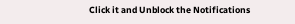Click it and Unblock the Notifications